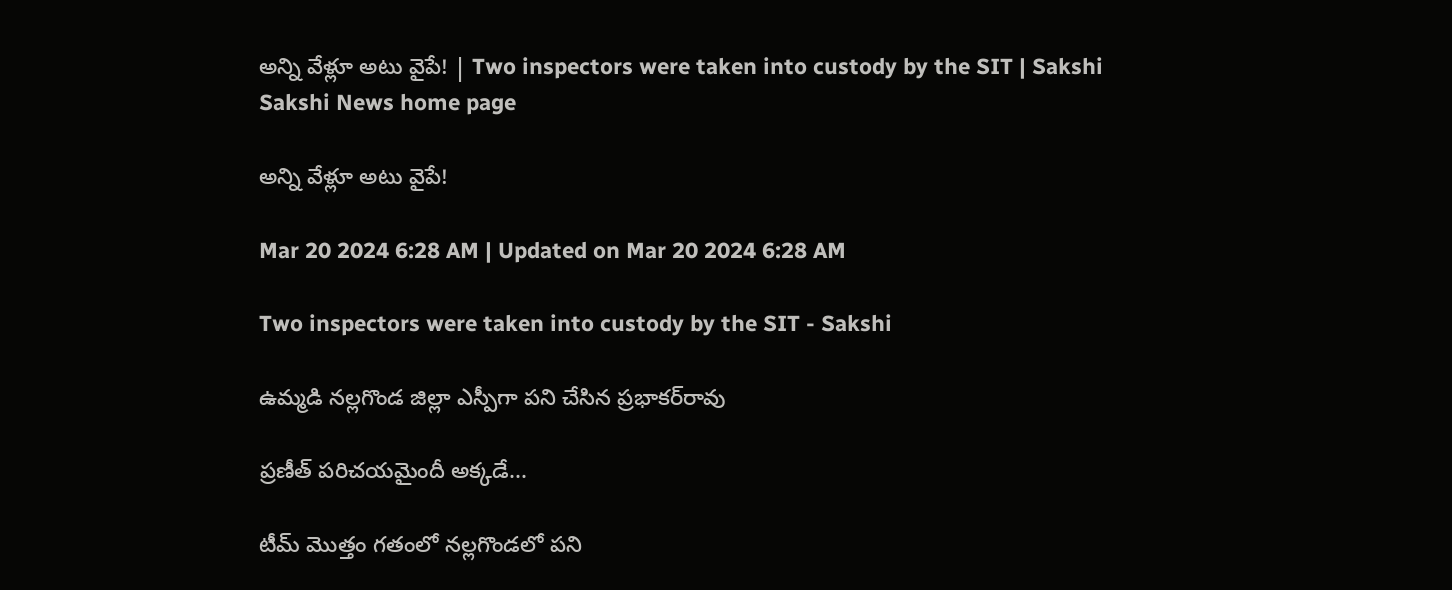అన్ని వేళ్లూ అటు వైపే! | Two inspectors were taken into custody by the SIT | Sakshi
Sakshi News home page

అన్ని వేళ్లూ అటు వైపే!

Mar 20 2024 6:28 AM | Updated on Mar 20 2024 6:28 AM

Two inspectors were taken into custody by the SIT - Sakshi

ఉమ్మడి నల్లగొండ జిల్లా ఎస్పీగా పని చేసిన ప్రభాకర్‌రావు

ప్రణీత్‌ పరిచయమైందీ అక్కడే...

టీమ్‌ మొత్తం గతంలో నల్లగొండలో పని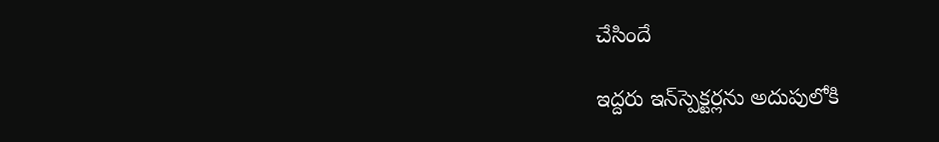చేసిందే

ఇద్దరు ఇన్‌స్పెక్టర్లను అదుపులోకి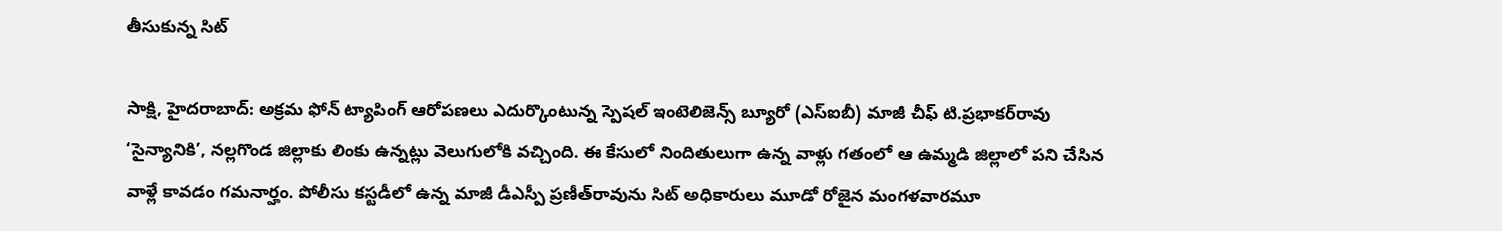తీసుకున్న సిట్‌

సాక్షి, హైదరాబాద్‌: అక్రమ ఫోన్‌ ట్యాపింగ్‌ ఆరోపణలు ఎదుర్కొంటున్న స్పెషల్‌ ఇంటెలిజెన్స్‌ బ్యూరో (ఎస్‌ఐబీ) మాజీ చీఫ్‌ టి.ప్రభాకర్‌రావు ‘సైన్యానికి’, నల్లగొండ జిల్లాకు లింకు ఉన్నట్లు వెలుగులోకి వచ్చింది. ఈ కేసులో నిందితులుగా ఉన్న వాళ్లు గతంలో ఆ ఉమ్మడి జిల్లాలో పని చేసిన వాళ్లే కావడం గమనార్హం. పోలీసు కస్టడీలో ఉన్న మాజీ డీఎస్పీ ప్రణీత్‌రావును సిట్‌ అధికారులు మూడో రోజైన మంగళవారమూ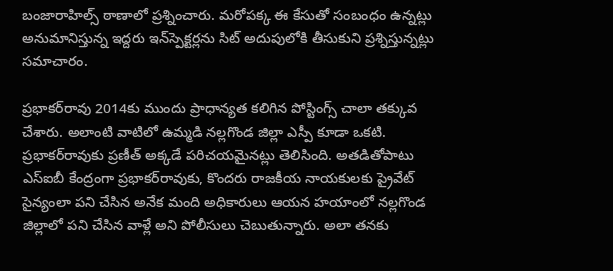బంజారాహిల్స్‌ ఠాణాలో ప్రశ్నించారు. మరోపక్క ఈ కేసుతో సంబంధం ఉన్నట్లు అనుమానిస్తున్న ఇద్దరు ఇన్‌స్పెక్టర్లను సిట్‌ అదుపులోకి తీసుకుని ప్రశ్నిస్తున్నట్లు సమాచారం.

ప్రభాకర్‌రావు 2014కు ముందు ప్రాధాన్యత కలిగిన పోస్టింగ్స్‌ చాలా తక్కువ చేశారు. అలాంటి వాటిలో ఉమ్మడి నల్లగొండ జిల్లా ఎస్పీ కూడా ఒకటి. ప్రభాకర్‌రావుకు ప్రణీత్‌ అక్కడే పరిచయమైనట్లు తెలిసింది. అతడితోపాటు ఎస్‌ఐబీ కేంద్రంగా ప్రభాకర్‌రావుకు, కొందరు రాజకీయ నాయకులకు ప్రైవేట్‌ సైన్యంలా పని చేసిన అనేక మంది అధికారులు ఆయన హయాంలో నల్లగొండ జిల్లాలో పని చేసిన వాళ్లే అని పోలీసులు చెబుతున్నారు. అలా తనకు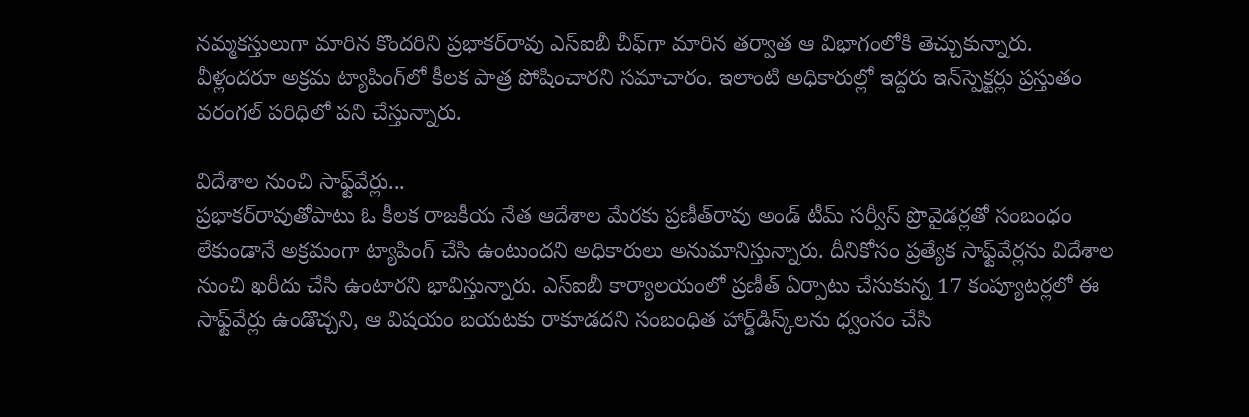నమ్మకస్తులుగా మారిన కొందరిని ప్రభాకర్‌రావు ఎస్‌ఐబీ చీఫ్‌గా మారిన తర్వాత ఆ విభాగంలోకి తెచ్చుకున్నారు. వీళ్లందరూ అక్రమ ట్యాపింగ్‌లో కీలక పాత్ర పోషించారని సమాచారం. ఇలాంటి అధికారుల్లో ఇద్దరు ఇన్‌స్పెక్టర్లు ప్రస్తుతం వరంగల్‌ పరిధిలో పని చేస్తున్నారు.

విదేశాల నుంచి సాఫ్ట్‌వేర్లు...
ప్రభాకర్‌రావుతోపాటు ఓ కీలక రాజకీయ నేత ఆదేశాల మేరకు ప్రణీత్‌రావు అండ్‌ టీమ్‌ సర్వీస్‌ ప్రొవైడర్లతో సంబంధం లేకుండానే అక్రమంగా ట్యాపింగ్‌ చేసి ఉంటుందని అధికారులు అనుమానిస్తున్నారు. దీనికోసం ప్రత్యేక సాఫ్ట్‌వేర్లను విదేశాల నుంచి ఖరీదు చేసి ఉంటారని భావిస్తున్నారు. ఎస్‌ఐబీ కార్యాలయంలో ప్రణీత్‌ ఏర్పాటు చేసుకున్న 17 కంప్యూటర్లలో ఈ సాఫ్ట్‌వేర్లు ఉండొచ్చని, ఆ విషయం బయటకు రాకూడదని సంబంధిత హార్డ్‌డిస్క్‌లను ధ్వంసం చేసి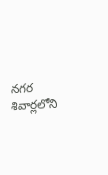నగర శివార్లలోని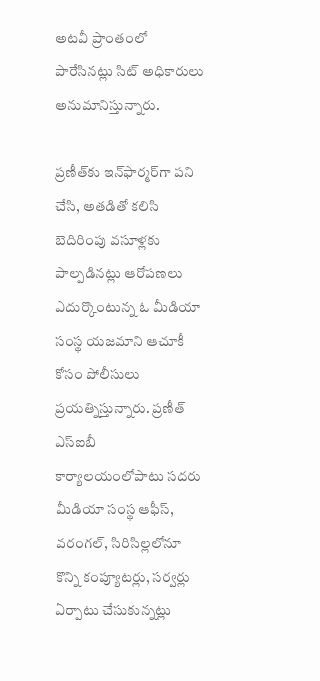అటవీ ప్రాంతంలో పారేసినట్లు సిట్‌ అధికారులు అనుమానిస్తున్నారు.

ప్రణీత్‌కు ఇన్‌ఫార్మర్‌గా పని చేసి, అతడితో కలిసి బెదిరింపు వసూళ్లకు పాల్పడినట్లు ఆరోపణలు ఎదుర్కొంటున్న ఓ మీడియా సంస్థ యజమాని ఆచూకీ కోసం పోలీసులు ప్రయత్నిస్తున్నారు. ప్రణీత్‌ ఎస్‌ఐబీ కార్యాలయంలోపాటు సదరు మీడియా సంస్థ ఆఫీస్, వరంగల్, సిరిసిల్లలోనూ కొన్ని కంప్యూటర్లు, సర్వర్లు ఏర్పాటు చేసుకున్నట్లు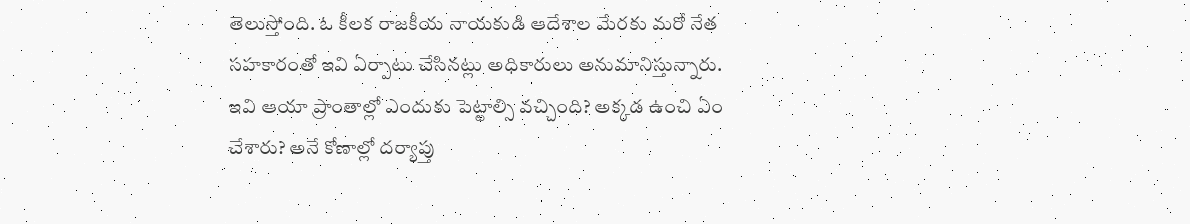తెలుస్తోంది. ఓ కీలక రాజకీయ నాయకుడి ఆదేశాల మేరకు మరో నేత సహకారంతో ఇవి ఏర్పాటు చేసినట్లు అధికారులు అనుమానిస్తున్నారు. ఇవి ఆయా ప్రాంతాల్లో ఎందుకు పెట్టాల్సి వచ్చింది? అక్కడ ఉంచి ఏం చేశారు? అనే కోణాల్లో దర్యాప్తు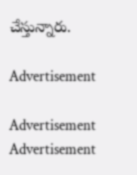చేస్తున్నారు.

Advertisement

Advertisement
Advertisement